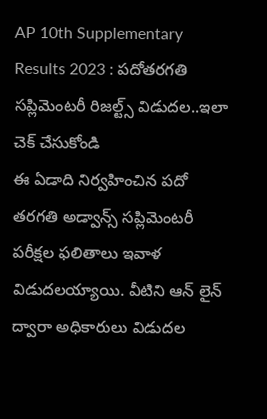AP 10th Supplementary Results 2023 : పదోతరగతి సప్లిమెంటరీ రిజల్ట్స్ విడుదల..ఇలా చెక్ చేసుకోండి
ఈ ఏడాది నిర్వహించిన పదో తరగతి అడ్వాన్స్ సప్లిమెంటరీ పరీక్షల ఫలితాలు ఇవాళ విడుదలయ్యాయి. వీటిని ఆన్ లైన్ ద్వారా అధికారులు విడుదల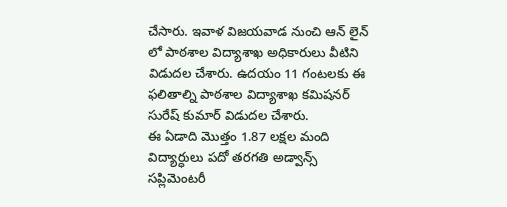చేసారు. ఇవాళ విజయవాడ నుంచి ఆన్ లైన్ లో పాఠశాల విద్యాశాఖ అధికారులు వీటిని విడుదల చేశారు. ఉదయం 11 గంటలకు ఈ ఫలితాల్ని పాఠశాల విద్యాశాఖ కమిషనర్ సురేష్ కుమార్ విడుదల చేశారు.
ఈ ఏడాది మొత్తం 1.87 లక్షల మంది విద్యార్ధులు పదో తరగతి అడ్వాన్స్ సప్లిమెంటరీ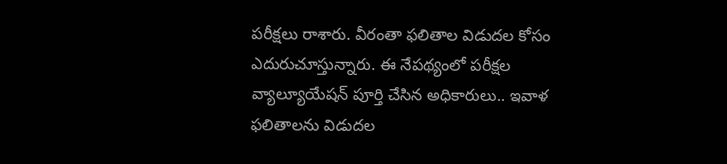పరీక్షలు రాశారు. వీరంతా ఫలితాల విడుదల కోసం ఎదురుచూస్తున్నారు. ఈ నేపథ్యంలో పరీక్షల వ్యాల్యూయేషన్ పూర్తి చేసిన అధికారులు.. ఇవాళ ఫలితాలను విడుదల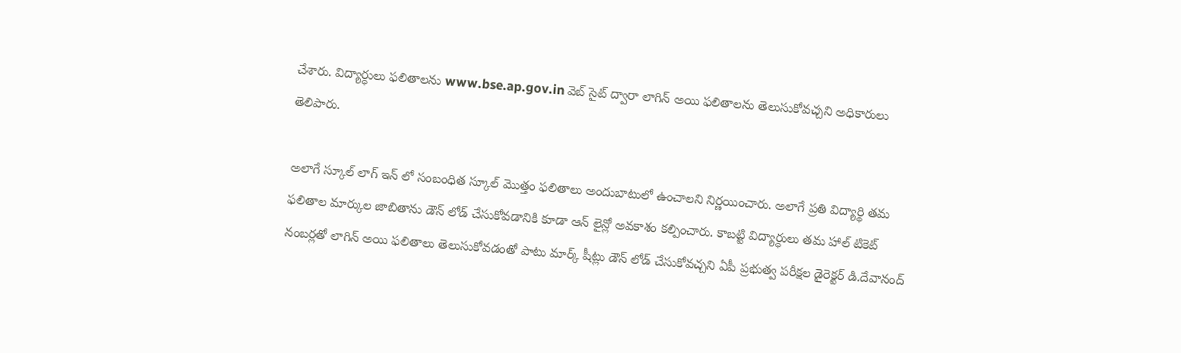చేశారు. విద్యార్ధులు ఫలితాలను www.bse.ap.gov.in వెబ్ సైట్ ద్వారా లాగిన్ అయి ఫలితాలను తెలుసుకోవచ్చని అధికారులు తెలిపారు.

అలాగే స్కూల్ లాగ్ ఇన్ లో సంబంధిత స్కూల్ మొత్తం ఫలితాలు అందుబాటులో ఉంచాలని నిర్ణయించారు. అలాగే ప్రతి విద్యార్థి తమ ఫలితాల మార్కుల జాబితాను డౌన్ లోడ్ చేసుకోవడానికి కూడా ఆన్ లైన్లో అవకాశం కల్పించారు. కాబట్టి విద్యార్ధులు తమ హాల్ టికెట్ నంబర్లతో లాగిన్ అయి ఫలితాలు తెలుసుకోవడంతో పాటు మార్క్ షీట్లు డౌన్ లోడ్ చేసుకోవచ్చని ఏపీ ప్రభుత్వ పరీక్షల డైరెక్టర్ డి.దేవానంద్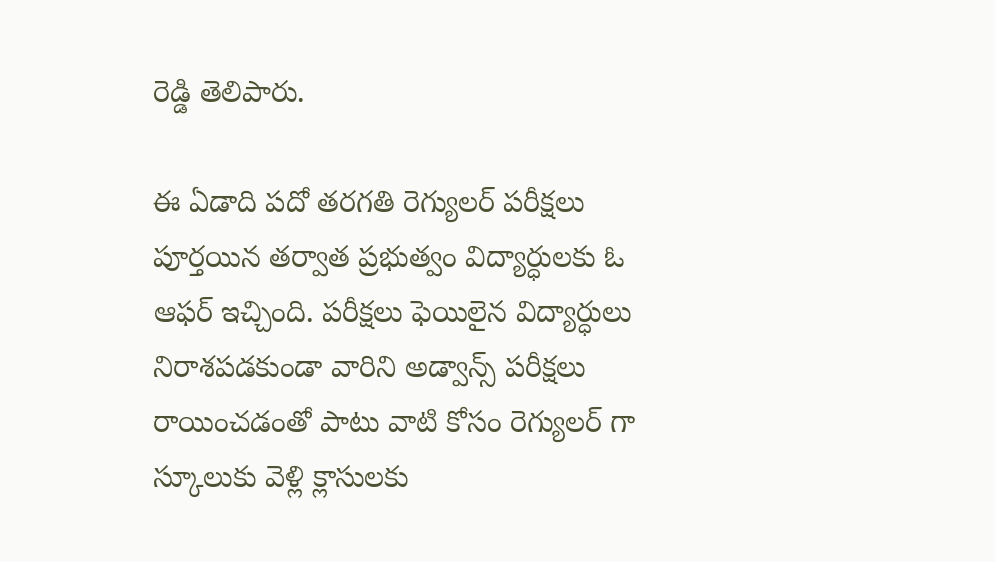రెడ్డి తెలిపారు.

ఈ ఏడాది పదో తరగతి రెగ్యులర్ పరీక్షలు పూర్తయిన తర్వాత ప్రభుత్వం విద్యార్ధులకు ఓ ఆఫర్ ఇచ్చింది. పరీక్షలు ఫెయిలైన విద్యార్ధులు నిరాశపడకుండా వారిని అడ్వాన్స్ పరీక్షలు రాయించడంతో పాటు వాటి కోసం రెగ్యులర్ గా స్కూలుకు వెళ్లి క్లాసులకు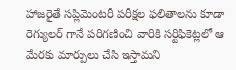హాజరైతే సప్లిమెంటరీ పరీక్షల ఫలితాలను కూడా రెగ్యులర్ గానే పరిగణించి వారికి సర్టిఫికెట్లలో ఆ మేరకు మార్పులు చేసి ఇస్తామని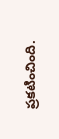ప్రకటించింది.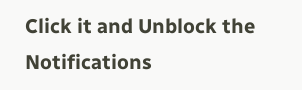Click it and Unblock the Notifications